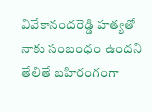వివేకానందరెడ్డి హత్యతో నాకు సంబంధం ఉందని తేలితే బహిరంగంగా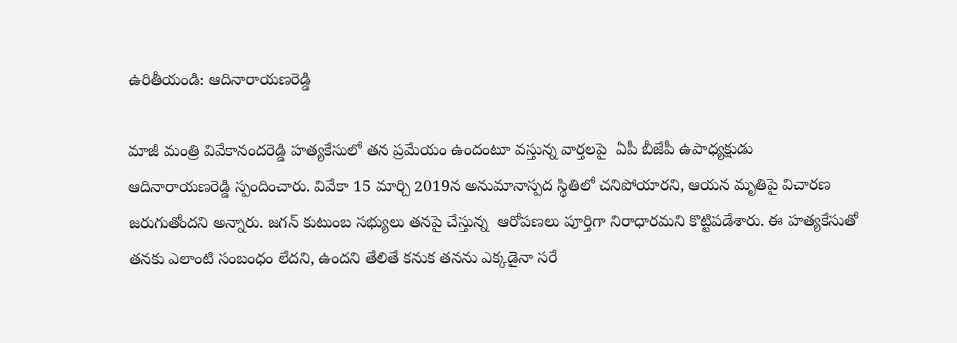ఉరితీయండి: ఆదినారాయణరెడ్డి

మాజీ మంత్రి వివేకానందరెడ్డి హత్యకేసులో తన ప్రమేయం ఉందంటూ వస్తున్న వార్తలపై  ఏపీ బీజేపీ ఉపాధ్యక్షుడు ఆదినారాయణరెడ్డి స్పందించారు. వివేకా 15 మార్చి 2019న అనుమానాస్పద స్థితిలో చనిపోయారని, ఆయన మృతిపై విచారణ జరుగుతోందని అన్నారు. జగన్ కుటుంబ సభ్యులు తనపై చేస్తున్న  ఆరోపణలు పూర్తిగా నిరాధారమని కొట్టిపడేశారు. ఈ హత్యకేసుతో తనకు ఎలాంటి సంబంధం లేదని, ఉందని తేలితే కనుక తనను ఎక్కడైనా సరే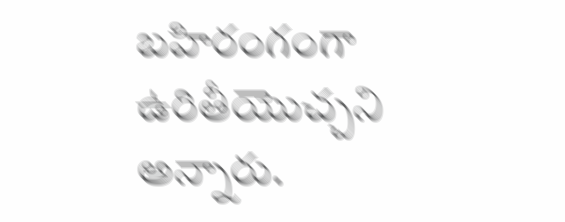బహిరంగంగా ఉరితీయొచ్చని అన్నారు.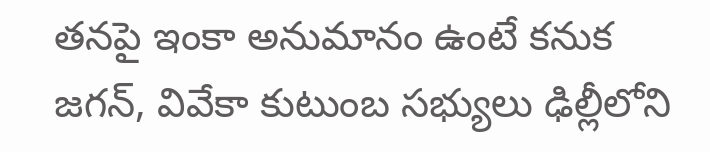తనపై ఇంకా అనుమానం ఉంటే కనుక జగన్, వివేకా కుటుంబ సభ్యులు ఢిల్లీలోని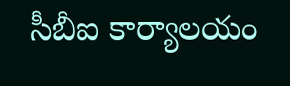సీబీఐ కార్యాలయం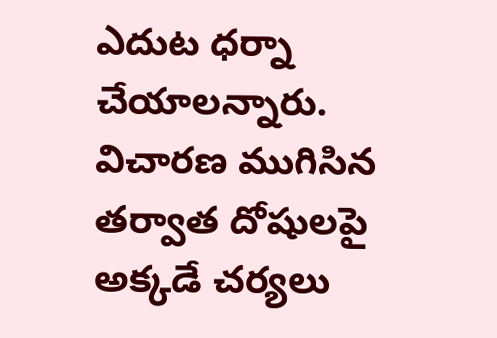ఎదుట ధర్నా చేయాలన్నారు. విచారణ ముగిసిన తర్వాత దోషులపై అక్కడే చర్యలు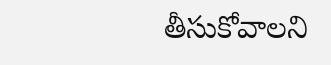తీసుకోవాలని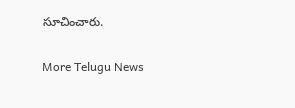సూచించారు.


More Telugu News